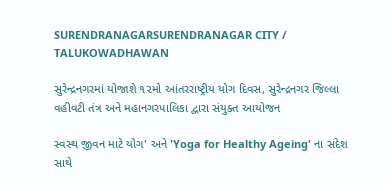SURENDRANAGARSURENDRANAGAR CITY / TALUKOWADHAWAN

સુરેન્દ્રનગરમાં યોજાશે ૧૨મો આંતરરાષ્ટ્રીય યોગ દિવસ, સુરેન્દ્રનગર જિલ્લા વહીવટી તંત્ર અને મહાનગરપાલિકા દ્વારા સંયુક્ત આયોજન

સ્વસ્થ જીવન માટે યોગ' અને 'Yoga for Healthy Ageing' ના સંદેશ સાથે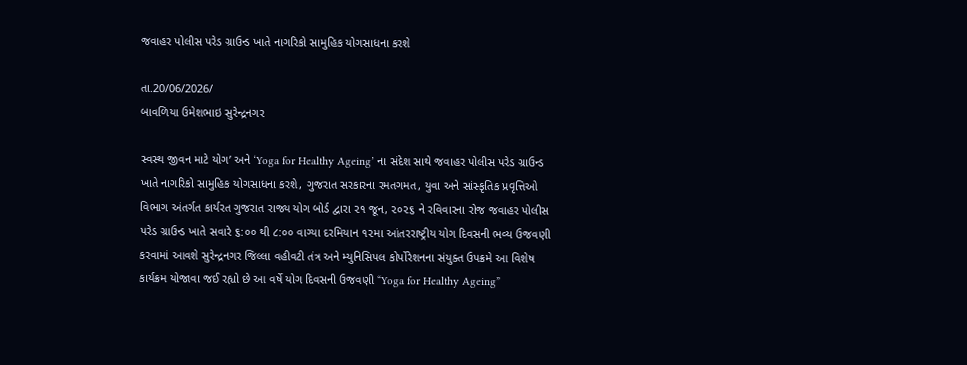જવાહર પોલીસ પરેડ ગ્રાઉન્ડ ખાતે નાગરિકો સામુહિક યોગસાધના કરશે

તા.20/06/2026/
બાવળિયા ઉમેશભાઇ સુરેન્દ્રનગર

સ્વસ્થ જીવન માટે યોગ’ અને ‘Yoga for Healthy Ageing’ ના સંદેશ સાથે જવાહર પોલીસ પરેડ ગ્રાઉન્ડ ખાતે નાગરિકો સામુહિક યોગસાધના કરશે, ગુજરાત સરકારના રમતગમત, યુવા અને સાંસ્કૃતિક પ્રવૃત્તિઓ વિભાગ અંતર્ગત કાર્યરત ગુજરાત રાજ્ય યોગ બોર્ડ દ્વારા ૨૧ જૂન, ૨૦૨૬ ને રવિવારના રોજ જવાહર પોલીસ પરેડ ગ્રાઉન્ડ ખાતે સવારે ૬:૦૦ થી ૮:૦૦ વાગ્યા દરમિયાન ૧૨મા આંતરરાષ્ટ્રીય યોગ દિવસની ભવ્ય ઉજવણી કરવામાં આવશે સુરેન્દ્રનગર જિલ્લા વહીવટી તંત્ર અને મ્યુનિસિપલ કોર્પોરેશનના સંયુક્ત ઉપક્રમે આ વિશેષ કાર્યક્રમ યોજાવા જઈ રહ્યો છે આ વર્ષે યોગ દિવસની ઉજવણી “Yoga for Healthy Ageing”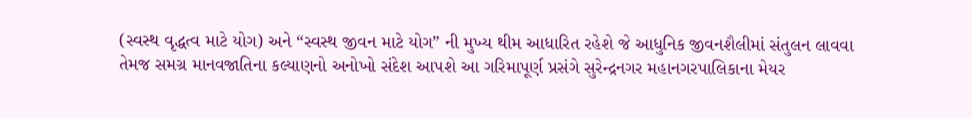(સ્વસ્થ વૃદ્ધત્વ માટે યોગ) અને “સ્વસ્થ જીવન માટે યોગ” ની મુખ્ય થીમ આધારિત રહેશે જે આધુનિક જીવનશૈલીમાં સંતુલન લાવવા તેમજ સમગ્ર માનવજાતિના કલ્યાણનો અનોખો સંદેશ આપશે આ ગરિમાપૂર્ણ પ્રસંગે સુરેન્દ્રનગર મહાનગરપાલિકાના મેયર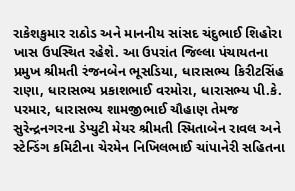રાકેશકુમાર રાઠોડ અને માનનીય સાંસદ ચંદુભાઈ શિહોરા ખાસ ઉપસ્થિત રહેશે. આ ઉપરાંત જિલ્લા પંચાયતના પ્રમુખ શ્રીમતી રંજનબેન ભૂસડિયા, ધારાસભ્ય કિરીટસિંહ રાણા, ધારાસભ્ય પ્રકાશભાઈ વરમોરા, ધારાસભ્ય પી.કે. પરમાર, ધારાસભ્ય શામજીભાઈ ચૌહાણ તેમજ સુરેન્દ્રનગરના ડેપ્યુટી મેયર શ્રીમતી સ્મિતાબેન રાવલ અને સ્ટેન્ડિંગ કમિટીના ચેરમેન નિખિલભાઈ ચાંપાનેરી સહિતના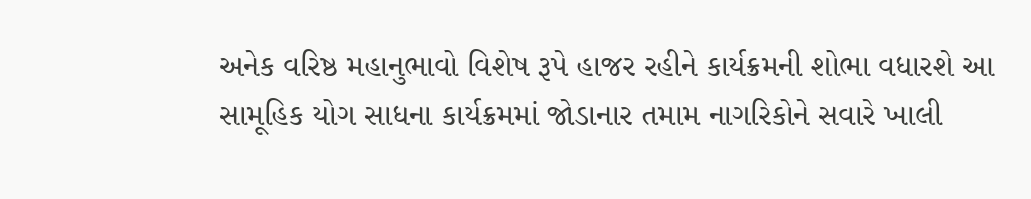અનેક વરિષ્ઠ મહાનુભાવો વિશેષ રૂપે હાજર રહીને કાર્યક્રમની શોભા વધારશે આ સામૂહિક યોગ સાધના કાર્યક્રમમાં જોડાનાર તમામ નાગરિકોને સવારે ખાલી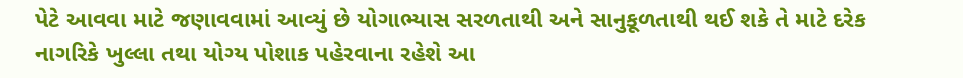પેટે આવવા માટે જણાવવામાં આવ્યું છે યોગાભ્યાસ સરળતાથી અને સાનુકૂળતાથી થઈ શકે તે માટે દરેક નાગરિકે ખુલ્લા તથા યોગ્ય પોશાક પહેરવાના રહેશે આ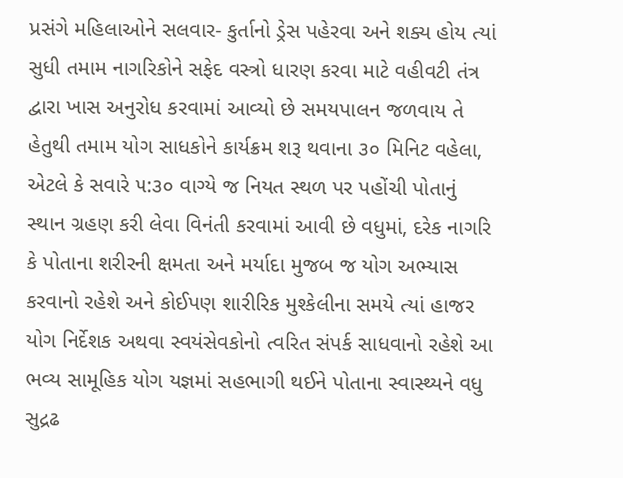પ્રસંગે મહિલાઓને સલવાર- કુર્તાનો ડ્રેસ પહેરવા અને શક્ય હોય ત્યાં સુધી તમામ નાગરિકોને સફેદ વસ્ત્રો ધારણ કરવા માટે વહીવટી તંત્ર દ્વારા ખાસ અનુરોધ કરવામાં આવ્યો છે સમયપાલન જળવાય તે હેતુથી તમામ યોગ સાધકોને કાર્યક્રમ શરૂ થવાના ૩૦ મિનિટ વહેલા, એટલે કે સવારે ૫:૩૦ વાગ્યે જ નિયત સ્થળ પર પહોંચી પોતાનું સ્થાન ગ્રહણ કરી લેવા વિનંતી કરવામાં આવી છે વધુમાં, દરેક નાગરિ કે પોતાના શરીરની ક્ષમતા અને મર્યાદા મુજબ જ યોગ અભ્યાસ કરવાનો રહેશે અને કોઈપણ શારીરિક મુશ્કેલીના સમયે ત્યાં હાજર યોગ નિર્દેશક અથવા સ્વયંસેવકોનો ત્વરિત સંપર્ક સાધવાનો રહેશે આ ભવ્ય સામૂહિક યોગ યજ્ઞમાં સહભાગી થઈને પોતાના સ્વાસ્થ્યને વધુ સુદ્રઢ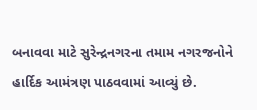બનાવવા માટે સુરેન્દ્રનગરના તમામ નગરજનોને હાર્દિક આમંત્રણ પાઠવવામાં આવ્યું છે.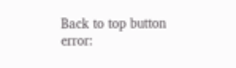Back to top button
error: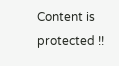Content is protected !!